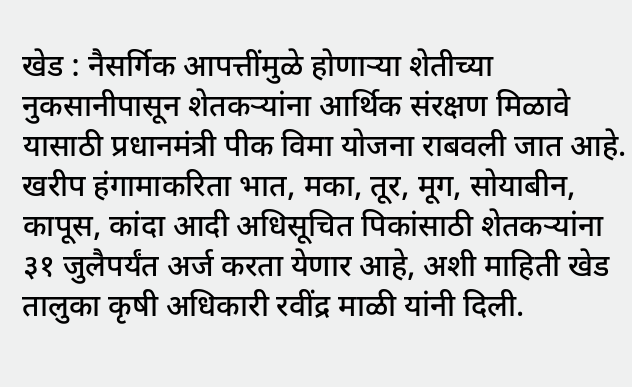खेड : नैसर्गिक आपत्तींमुळे होणाऱ्या शेतीच्या नुकसानीपासून शेतकऱ्यांना आर्थिक संरक्षण मिळावे यासाठी प्रधानमंत्री पीक विमा योजना राबवली जात आहे. खरीप हंगामाकरिता भात, मका, तूर, मूग, सोयाबीन, कापूस, कांदा आदी अधिसूचित पिकांसाठी शेतकऱ्यांना ३१ जुलैपर्यंत अर्ज करता येणार आहे, अशी माहिती खेड तालुका कृषी अधिकारी रवींद्र माळी यांनी दिली.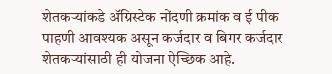शेतकऱ्यांकडे ॲग्रिस्टेक नोंदणी क्रमांक व ई पीक पाहणी आवश्यक असून कर्जदार व बिगर कर्जदार शेतकऱ्यांसाठी ही योजना ऐच्छिक आहे.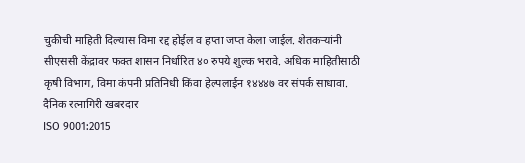चुकीची माहिती दिल्यास विमा रद्द होईल व हप्ता जप्त केला जाईल. शेतकऱ्यांनी सीएससी केंद्रावर फक्त शासन निर्धारित ४० रुपये शुल्क भरावे. अधिक माहितीसाठी कृषी विभाग, विमा कंपनी प्रतिनिधी किंवा हेल्पलाईन १४४४७ वर संपर्क साधावा.
दैनिक रत्नागिरी खबरदार
ISO 9001:2015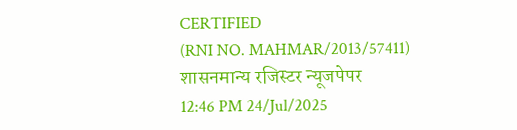CERTIFIED
(RNI NO. MAHMAR/2013/57411)
शासनमान्य रजिस्टर न्यूजपेपर
12:46 PM 24/Jul/2025